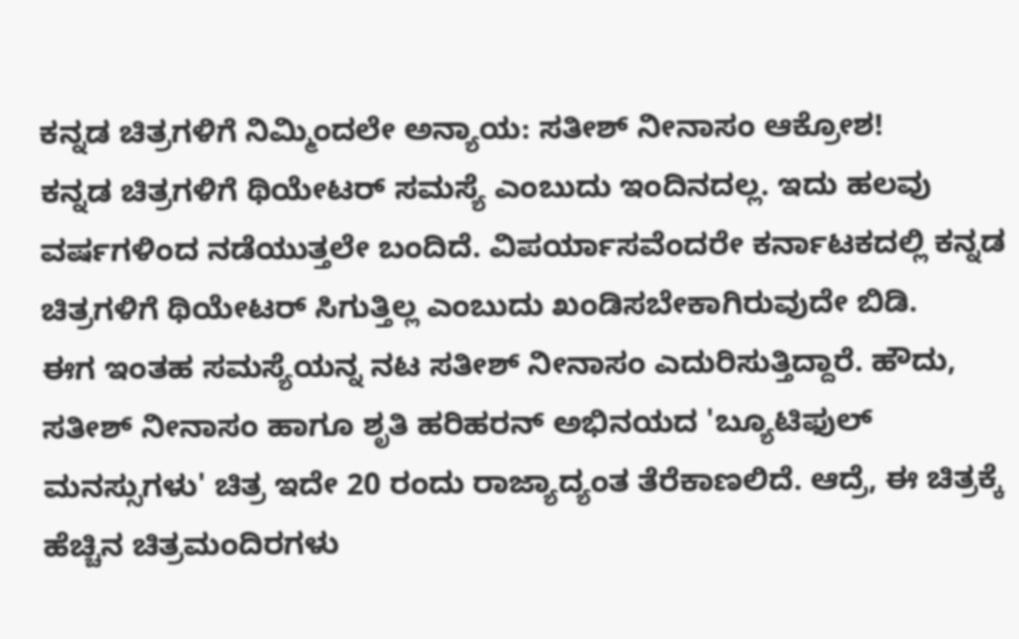ಕನ್ನಡ ಚಿತ್ರಗಳಿಗೆ ನಿಮ್ಮಿಂದಲೇ ಅನ್ಯಾಯ: ಸತೀಶ್ ನೀನಾಸಂ ಆಕ್ರೋಶ!
ಕನ್ನಡ ಚಿತ್ರಗಳಿಗೆ ಥಿಯೇಟರ್ ಸಮಸ್ಯೆ ಎಂಬುದು ಇಂದಿನದಲ್ಲ. ಇದು ಹಲವು ವರ್ಷಗಳಿಂದ ನಡೆಯುತ್ತಲೇ ಬಂದಿದೆ. ವಿಪರ್ಯಾಸವೆಂದರೇ ಕರ್ನಾಟಕದಲ್ಲಿ ಕನ್ನಡ ಚಿತ್ರಗಳಿಗೆ ಥಿಯೇಟರ್ ಸಿಗುತ್ತಿಲ್ಲ ಎಂಬುದು ಖಂಡಿಸಬೇಕಾಗಿರುವುದೇ ಬಿಡಿ.
ಈಗ ಇಂತಹ ಸಮಸ್ಯೆಯನ್ನ ನಟ ಸತೀಶ್ ನೀನಾಸಂ ಎದುರಿಸುತ್ತಿದ್ದಾರೆ. ಹೌದು, ಸತೀಶ್ ನೀನಾಸಂ ಹಾಗೂ ಶೃತಿ ಹರಿಹರನ್ ಅಭಿನಯದ 'ಬ್ಯೂಟಿಫುಲ್ ಮನಸ್ಸುಗಳು' ಚಿತ್ರ ಇದೇ 20 ರಂದು ರಾಜ್ಯಾದ್ಯಂತ ತೆರೆಕಾಣಲಿದೆ. ಆದ್ರೆ, ಈ ಚಿತ್ರಕ್ಕೆ ಹೆಚ್ಚಿನ ಚಿತ್ರಮಂದಿರಗಳು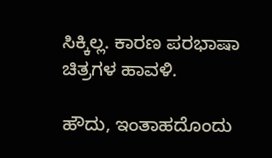ಸಿಕ್ಕಿಲ್ಲ. ಕಾರಣ ಪರಭಾಷಾ ಚಿತ್ರಗಳ ಹಾವಳಿ.

ಹೌದು, ಇಂತಾಹದೊಂದು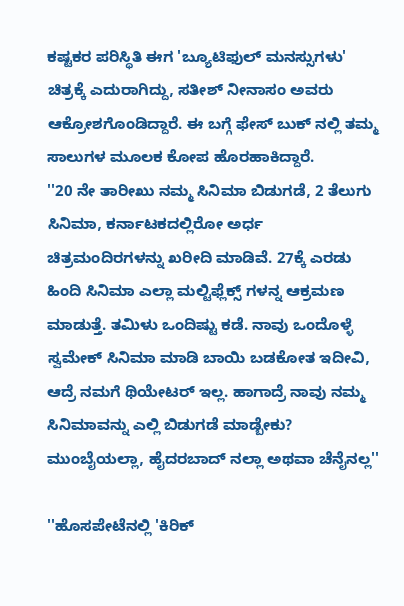ಕಷ್ಟಕರ ಪರಿಸ್ಥಿತಿ ಈಗ 'ಬ್ಯೂಟಿಫುಲ್ ಮನಸ್ಸುಗಳು' ಚಿತ್ರಕ್ಕೆ ಎದುರಾಗಿದ್ದು, ಸತೀಶ್ ನೀನಾಸಂ ಅವರು ಆಕ್ರೋಶಗೊಂಡಿದ್ದಾರೆ. ಈ ಬಗ್ಗೆ ಫೇಸ್ ಬುಕ್ ನಲ್ಲಿ ತಮ್ಮ ಸಾಲುಗಳ ಮೂಲಕ ಕೋಪ ಹೊರಹಾಕಿದ್ದಾರೆ.
''20 ನೇ ತಾರೀಖು ನಮ್ಮ ಸಿನಿಮಾ ಬಿಡುಗಡೆ, 2 ತೆಲುಗು ಸಿನಿಮಾ, ಕರ್ನಾಟಕದಲ್ಲಿರೋ ಅರ್ಧ ಚಿತ್ರಮಂದಿರಗಳನ್ನು ಖರೀದಿ ಮಾಡಿವೆ. 27ಕ್ಕೆ ಎರಡು ಹಿಂದಿ ಸಿನಿಮಾ ಎಲ್ಲಾ ಮಲ್ಟಿಫ್ಲೆಕ್ಸ್ ಗಳನ್ನ ಆಕ್ರಮಣ ಮಾಡುತ್ತೆ. ತಮಿಳು ಒಂದಿಷ್ಟು ಕಡೆ. ನಾವು ಒಂದೊಳ್ಳೆ ಸ್ವಮೇಕ್ ಸಿನಿಮಾ ಮಾಡಿ ಬಾಯಿ ಬಡಕೋತ ಇದೀವಿ, ಆದ್ರೆ ನಮಗೆ ಥಿಯೇಟರ್ ಇಲ್ಲ. ಹಾಗಾದ್ರೆ ನಾವು ನಮ್ಮ ಸಿನಿಮಾವನ್ನು ಎಲ್ಲಿ ಬಿಡುಗಡೆ ಮಾಡ್ಬೇಕು? ಮುಂಬೈಯಲ್ಲಾ, ಹೈದರಬಾದ್ ನಲ್ಲಾ ಅಥವಾ ಚೆನೈನಲ್ಲ''

''ಹೊಸಪೇಟೆನಲ್ಲಿ 'ಕಿರಿಕ್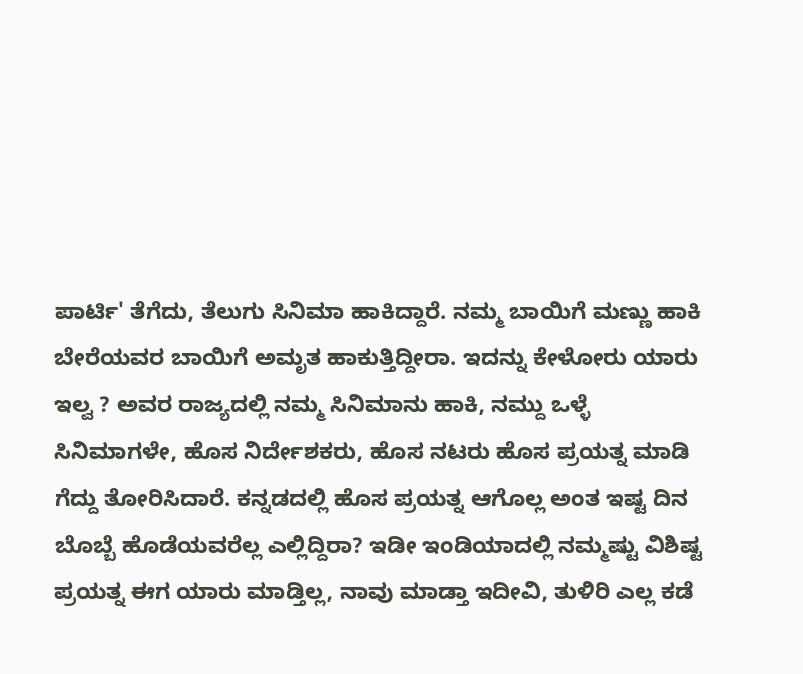ಪಾರ್ಟಿ' ತೆಗೆದು, ತೆಲುಗು ಸಿನಿಮಾ ಹಾಕಿದ್ದಾರೆ. ನಮ್ಮ ಬಾಯಿಗೆ ಮಣ್ಣು ಹಾಕಿ ಬೇರೆಯವರ ಬಾಯಿಗೆ ಅಮೃತ ಹಾಕುತ್ತಿದ್ದೀರಾ. ಇದನ್ನು ಕೇಳೋರು ಯಾರು ಇಲ್ವ ? ಅವರ ರಾಜ್ಯದಲ್ಲಿ ನಮ್ಮ ಸಿನಿಮಾನು ಹಾಕಿ, ನಮ್ದು ಒಳ್ಳೆ ಸಿನಿಮಾಗಳೇ, ಹೊಸ ನಿರ್ದೇಶಕರು, ಹೊಸ ನಟರು ಹೊಸ ಪ್ರಯತ್ನ ಮಾಡಿ ಗೆದ್ದು ತೋರಿಸಿದಾರೆ. ಕನ್ನಡದಲ್ಲಿ ಹೊಸ ಪ್ರಯತ್ನ ಆಗೊಲ್ಲ ಅಂತ ಇಷ್ಟ ದಿನ ಬೊಬ್ಬೆ ಹೊಡೆಯವರೆಲ್ಲ ಎಲ್ಲಿದ್ದಿರಾ? ಇಡೀ ಇಂಡಿಯಾದಲ್ಲಿ ನಮ್ಮಷ್ಟು ವಿಶಿಷ್ಟ ಪ್ರಯತ್ನ ಈಗ ಯಾರು ಮಾಡ್ತಿಲ್ಲ, ನಾವು ಮಾಡ್ತಾ ಇದೀವಿ, ತುಳಿರಿ ಎಲ್ಲ ಕಡೆ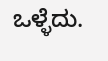ಒಳ್ಳೆದು.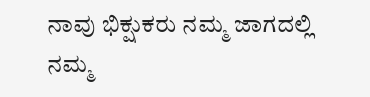ನಾವು ಭಿಕ್ಷುಕರು ನಮ್ಮ ಜಾಗದಲ್ಲಿ ನಮ್ಮ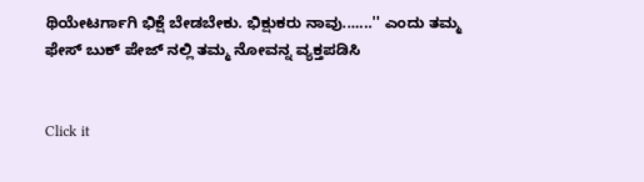ಥಿಯೇಟರ್ಗಾಗಿ ಭಿಕ್ಷೆ ಬೇಡಬೇಕು. ಭಿಕ್ಷುಕರು ನಾವು.......'' ಎಂದು ತಮ್ಮ ಫೇಸ್ ಬುಕ್ ಪೇಜ್ ನಲ್ಲಿ ತಮ್ಮ ನೋವನ್ನ ವ್ಯಕ್ತಪಡಿಸಿ


Click it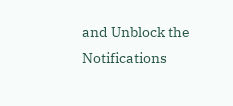and Unblock the Notifications